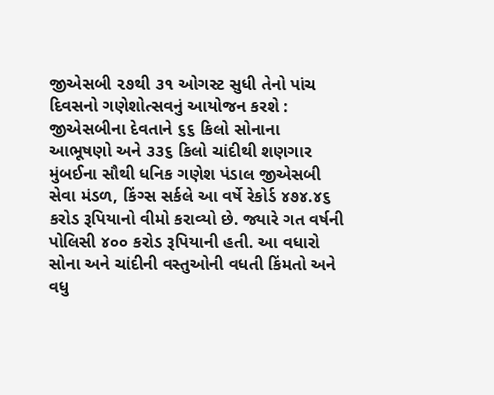જીએસબી ૨૭થી ૩૧ ઓગસ્ટ સુધી તેનો પાંચ દિવસનો ગણેશોત્સવનું આયોજન કરશે : જીએસબીના દેવતાને ૬૬ કિલો સોનાના આભૂષણો અને ૩૩૬ કિલો ચાંદીથી શણગાર
મુંબઈના સૌથી ધનિક ગણેશ પંડાલ જીએસબી સેવા મંડળ, કિંગ્સ સર્કલે આ વર્ષે રેકોર્ડ ૪૭૪.૪૬ કરોડ રૂપિયાનો વીમો કરાવ્યો છે. જ્યારે ગત વર્ષની પોલિસી ૪૦૦ કરોડ રૂપિયાની હતી. આ વધારો સોના અને ચાંદીની વસ્તુઓની વધતી કિંમતો અને વધુ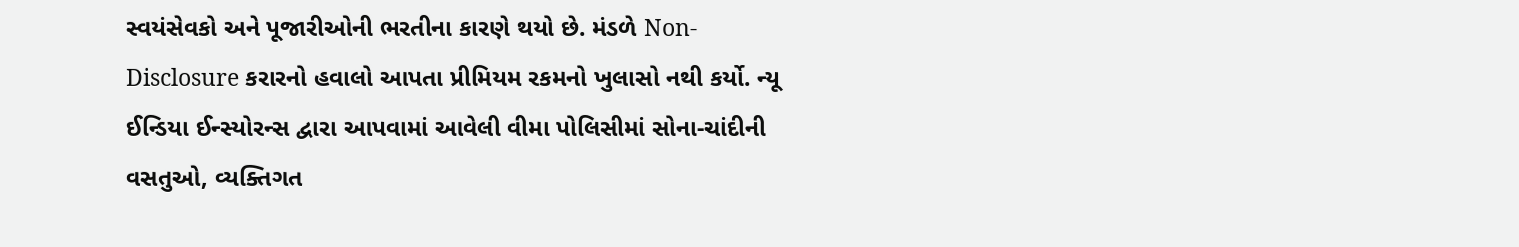સ્વયંસેવકો અને પૂજારીઓની ભરતીના કારણે થયો છે. મંડળે Non-Disclosure કરારનો હવાલો આપતા પ્રીમિયમ રકમનો ખુલાસો નથી કર્યો. ન્યૂ ઈન્ડિયા ઈન્સ્યોરન્સ દ્વારા આપવામાં આવેલી વીમા પોલિસીમાં સોના-ચાંદીની વસતુઓ, વ્યક્તિગત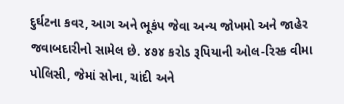દુર્ઘટના કવર, આગ અને ભૂકંપ જેવા અન્ય જોખમો અને જાહેર જવાબદારીનો સામેલ છે. ૪૭૪ કરોડ રૂપિયાની ઓલ-રિસ્ક વીમા પોલિસી, જેમાં સોના, ચાંદી અને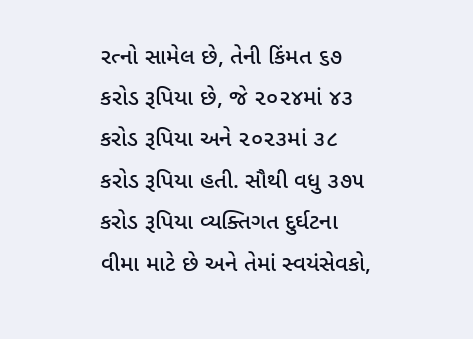રત્નો સામેલ છે, તેની કિંમત ૬૭ કરોડ રૂપિયા છે, જે ૨૦૨૪માં ૪૩ કરોડ રૂપિયા અને ૨૦૨૩માં ૩૮ કરોડ રૂપિયા હતી. સૌથી વધુ ૩૭૫ કરોડ રૂપિયા વ્યક્તિગત દુર્ઘટના વીમા માટે છે અને તેમાં સ્વયંસેવકો,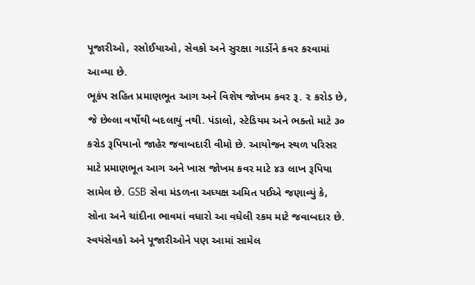પૂજારીઓ, રસોઈયાઓ, સેવકો અને સુરક્ષા ગાર્ડોને કવર કરવામાં આવ્યા છે.
ભૂકંપ સહિત પ્રમાણભૂત આગ અને વિશેષ જોખમ કવર રૂ. ૨ કરોડ છે, જે છેલ્લા વર્ષોથી બદલાયું નથી. પંડાલો, સ્ટેડિયમ અને ભક્તો માટે ૩૦ કરોડ રૂપિયાનો જાહેર જવાબદારી વીમો છે. આયોજન સ્થળ પરિસર માટે પ્રમાણભૂત આગ અને ખાસ જોખમ કવર માટે ૪૩ લાખ રૂપિયા સામેલ છે. GSB સેવા મંડળના અધ્યક્ષ અમિત પઈએ જણાવ્યું કે, સોના અને ચાંદીના ભાવમાં વધારો આ વધેલી રકમ માટે જવાબદાર છે. સ્વયંસેવકો અને પૂજારીઓને પણ આમાં સામેલ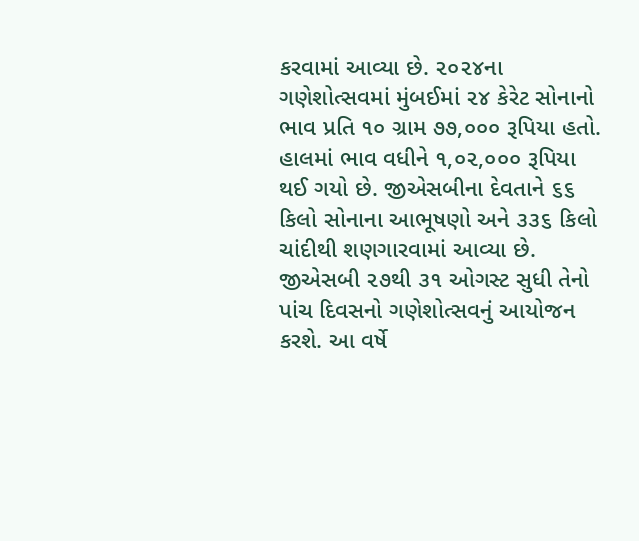કરવામાં આવ્યા છે. ૨૦૨૪ના ગણેશોત્સવમાં મુંબઈમાં ૨૪ કેરેટ સોનાનો ભાવ પ્રતિ ૧૦ ગ્રામ ૭૭,૦૦૦ રૂપિયા હતો. હાલમાં ભાવ વધીને ૧,૦૨,૦૦૦ રૂપિયા થઈ ગયો છે. જીએસબીના દેવતાને ૬૬ કિલો સોનાના આભૂષણો અને ૩૩૬ કિલો ચાંદીથી શણગારવામાં આવ્યા છે. જીએસબી ૨૭થી ૩૧ ઓગસ્ટ સુધી તેનો પાંચ દિવસનો ગણેશોત્સવનું આયોજન કરશે. આ વર્ષે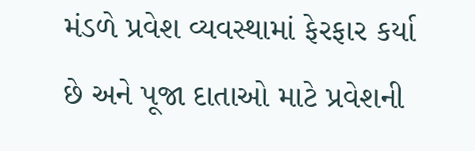મંડળે પ્રવેશ વ્યવસ્થામાં ફેરફાર કર્યા છે અને પૂજા દાતાઓ માટે પ્રવેશની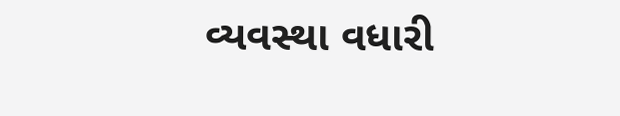વ્યવસ્થા વધારી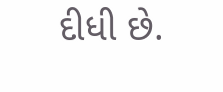દીધી છે.